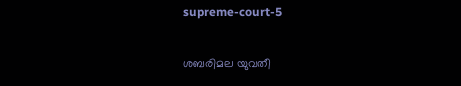supreme-court-5

ശബരിമല യുവതീ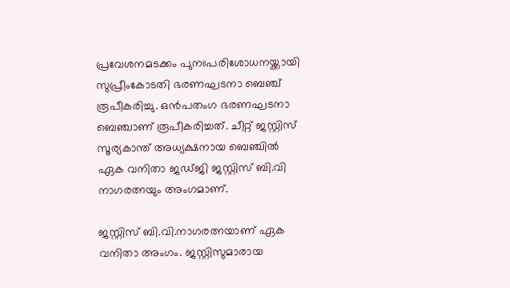പ്രവേശനമടക്കം പുനഃപരിശോധനയ്ക്കായി സുപ്രീംകോടതി ഭരണഘടനാ ബെഞ്ച് രൂപീകരിച്ചു. ഒന്‍പതംഗ ഭരണഘടനാ ബെഞ്ചാണ് രൂപീകരിച്ചത്. ചീറ്റ് ജസ്റ്റിസ് സൂര്യകാന്ത് അധ്യക്ഷനായ ബെഞ്ചില്‍ ഏക വനിതാ ജഡ്ജി ജസ്റ്റിസ് ബി.വി നാഗരത്നയും അംഗമാണ്.

ജസ്റ്റിസ് ബി.വി.നാഗരത്നയാണ് ഏക വനിതാ അംഗം. ജസ്റ്റിസുമാരായ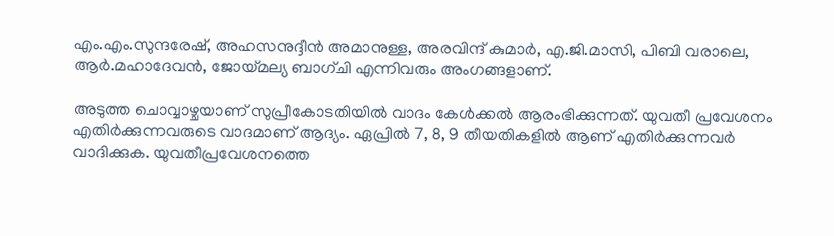എം.എം.സുന്ദരേഷ്, അഹസനുദ്ദീൻ അമാനുള്ള, അരവിന്ദ് കുമാർ, എ.ജി.മാസി, പിബി വരാലെ, ആർ.മഹാദേവൻ, ജോയ്മല്യ ബാഗ്ചി എന്നിവരും അംഗങ്ങളാണ്.

അടുത്ത ചൊവ്വാഴ്ചയാണ് സുപ്രീകോടതിയില്‍ വാദം കേള്‍ക്കല്‍ ആരംഭിക്കുന്നത്. യുവതീ പ്രവേശനം എതിർക്കുന്നവരുടെ വാദമാണ് ആദ്യം. ഏപ്രിൽ 7, 8, 9 തീയതികളിൽ ആണ് എതിര്‍ക്കുന്നവര്‍ വാദിക്കുക. യുവതീപ്രവേശനത്തെ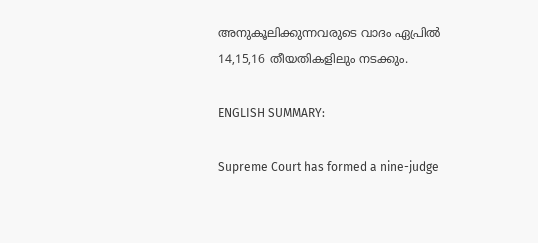അനുകൂലിക്കുന്നവരുടെ വാദം ഏപ്രിൽ 14,15,16 തീയതികളിലും നടക്കും.

ENGLISH SUMMARY:

Supreme Court has formed a nine-judge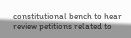constitutional bench to hear review petitions related to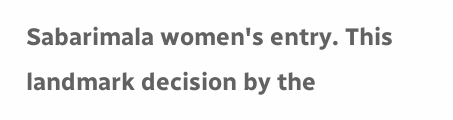Sabarimala women's entry. This landmark decision by the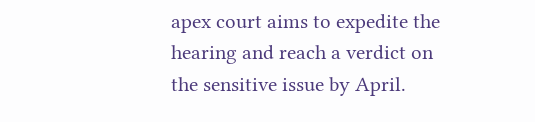apex court aims to expedite the hearing and reach a verdict on the sensitive issue by April.